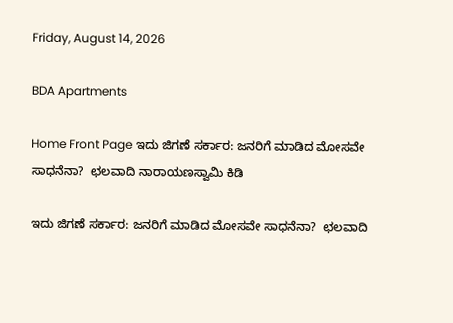Friday, August 14, 2026

BDA Apartments

Home Front Page ಇದು ಜಿಗಣೆ ಸರ್ಕಾರ: ಜನರಿಗೆ ಮಾಡಿದ ಮೋಸವೇ ಸಾಧನೆನಾ?  ಛಲವಾದಿ ನಾರಾಯಣಸ್ವಾಮಿ ಕಿಡಿ

ಇದು ಜಿಗಣೆ ಸರ್ಕಾರ: ಜನರಿಗೆ ಮಾಡಿದ ಮೋಸವೇ ಸಾಧನೆನಾ?  ಛಲವಾದಿ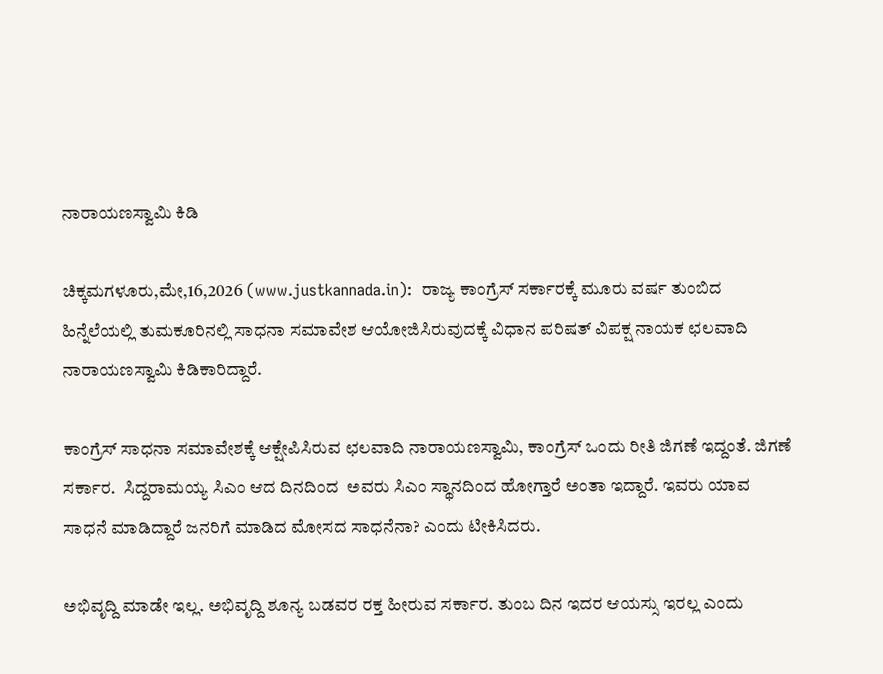ನಾರಾಯಣಸ್ವಾಮಿ ಕಿಡಿ

ಚಿಕ್ಕಮಗಳೂರು,ಮೇ,16,2026 (www.justkannada.in):  ರಾಜ್ಯ ಕಾಂಗ್ರೆಸ್ ಸರ್ಕಾರಕ್ಕೆ ಮೂರು ವರ್ಷ ತುಂಬಿದ ಹಿನ್ನೆಲೆಯಲ್ಲಿ ತುಮಕೂರಿನಲ್ಲಿ ಸಾಧನಾ ಸಮಾವೇಶ ಆಯೋಜಿಸಿರುವುದಕ್ಕೆ ವಿಧಾನ ಪರಿಷತ್ ವಿಪಕ್ಷ ನಾಯಕ ಛಲವಾದಿ ನಾರಾಯಣಸ್ವಾಮಿ ಕಿಡಿಕಾರಿದ್ದಾರೆ.

ಕಾಂಗ್ರೆಸ್ ಸಾಧನಾ ಸಮಾವೇಶಕ್ಕೆ ಆಕ್ಷೇಪಿಸಿರುವ ಛಲವಾದಿ ನಾರಾಯಣಸ್ವಾಮಿ, ಕಾಂಗ್ರೆಸ್ ಒಂದು ರೀತಿ ಜಿಗಣೆ ಇದ್ದಂತೆ. ಜಿಗಣೆ ಸರ್ಕಾರ.  ಸಿದ್ದರಾಮಯ್ಯ ಸಿಎಂ ಆದ ದಿನದಿಂದ  ಅವರು ಸಿಎಂ ಸ್ಥಾನದಿಂದ ಹೋಗ್ತಾರೆ ಅಂತಾ ಇದ್ದಾರೆ. ಇವರು ಯಾವ ಸಾಧನೆ ಮಾಡಿದ್ದಾರೆ ಜನರಿಗೆ ಮಾಡಿದ ಮೋಸದ ಸಾಧನೆನಾ? ಎಂದು ಟೀಕಿಸಿದರು.

ಅಭಿವೃದ್ದಿ ಮಾಡೇ ಇಲ್ಲ. ಅಭಿವೃದ್ದಿ ಶೂನ್ಯ ಬಡವರ ರಕ್ತ ಹೀರುವ ಸರ್ಕಾರ. ತುಂಬ ದಿನ ಇದರ ಆಯಸ್ಸು ಇರಲ್ಲ ಎಂದು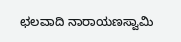ಛಲವಾದಿ ನಾರಾಯಣಸ್ವಾಮಿ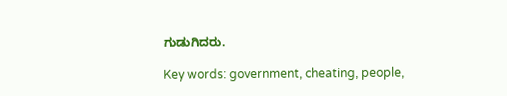ಗುಡುಗಿದರು.

Key words: government, cheating, people,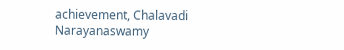achievement, Chalavadi Narayanaswamy